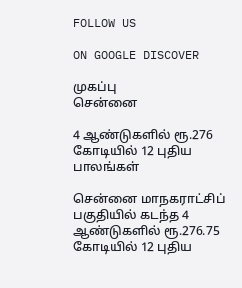FOLLOW US

ON GOOGLE DISCOVER

முகப்பு
சென்னை

4 ஆண்டுகளில் ரூ.276 கோடியில் 12 புதிய பாலங்கள்

சென்னை மாநகராட்சிப் பகுதியில் கடந்த 4 ஆண்டுகளில் ரூ.276.75 கோடியில் 12 புதிய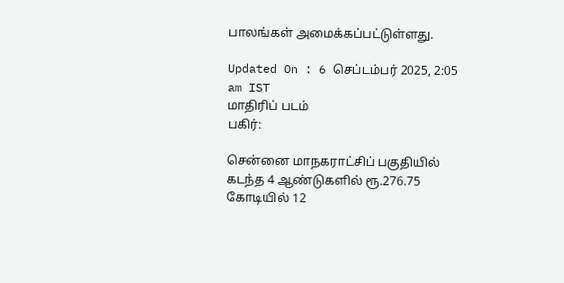பாலங்கள் அமைக்கப்பட்டுள்ளது.

Updated On : 6 செப்டம்பர் 2025, 2:05 am IST
மாதிரிப் படம்
பகிர்:

சென்னை மாநகராட்சிப் பகுதியில் கடந்த 4 ஆண்டுகளில் ரூ.276.75 கோடியில் 12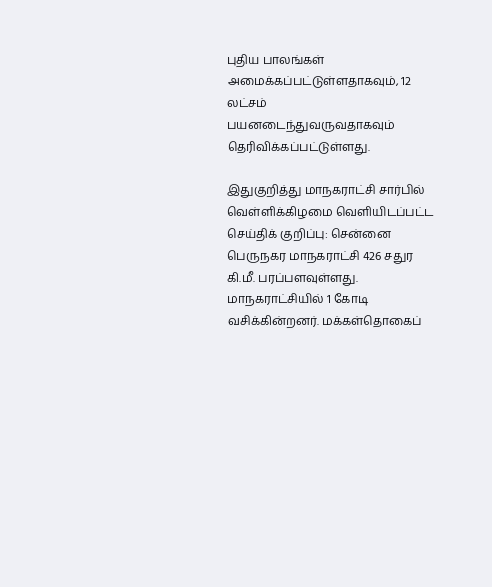புதிய பாலங்கள் அமைக்கப்பட்டுள்ளதாகவும், 12 லட்சம் பயனடைந்துவருவதாகவும் தெரிவிக்கப்பட்டுள்ளது.

இதுகுறித்து மாநகராட்சி சார்பில் வெள்ளிக்கிழமை வெளியிடப்பட்ட செய்திக் குறிப்பு: சென்னை பெருநகர மாநகராட்சி 426 சதுர கி.மீ. பரப்பளவுள்ளது. மாநகராட்சியில் 1 கோடி வசிக்கின்றனர். மக்கள்தொகைப்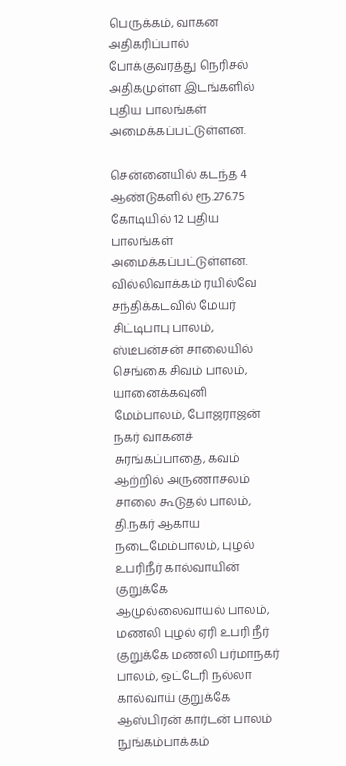பெருக்கம், வாகன அதிகரிப்பால் போக்குவரத்து நெரிசல் அதிகமுள்ள இடங்களில் புதிய பாலங்கள் அமைக்கப்பட்டுள்ளன.

சென்னையில் கடந்த 4 ஆண்டுகளில் ரூ.276.75 கோடியில் 12 புதிய பாலங்கள் அமைக்கப்பட்டுள்ளன. வில்லிவாக்கம் ரயில்வே சந்திக்கடவில் மேயர் சிட்டிபாபு பாலம், ஸ்டீபன்சன் சாலையில் செங்கை சிவம் பாலம், யானைக்கவுனி மேம்பாலம், போஜராஜன் நகர் வாகனச் சுரங்கப்பாதை, கவம் ஆற்றில் அருணாசலம் சாலை கூடுதல் பாலம், தி.நகர் ஆகாய நடைமேம்பாலம், புழல் உபரிநீர் கால்வாயின் குறுக்கே ஆமுல்லைவாயல் பாலம், மணலி புழல் ஏரி உபரி நீர் குறுக்கே மணலி பர்மாநகர் பாலம், ஒட்டேரி நல்லா கால்வாய் குறுக்கே ஆஸ்பிரன் கார்டன் பாலம் நுங்கம்பாக்கம்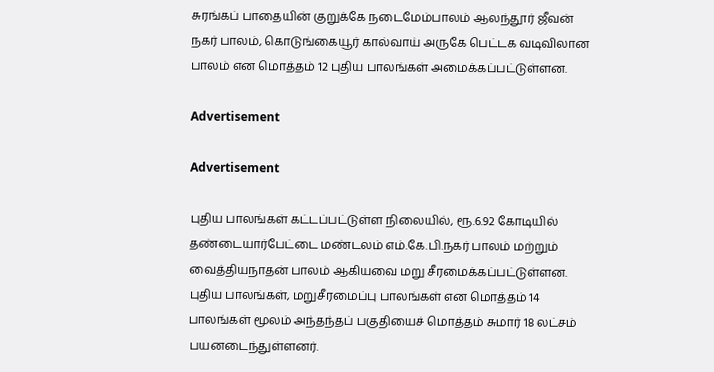சுரங்கப் பாதையின் குறுக்கே நடைமேம்பாலம் ஆலந்தூர் ஜீவன் நகர் பாலம், கொடுங்கையூர் கால்வாய் அருகே பெட்டக வடிவிலான பாலம் என மொத்தம் 12 புதிய பாலங்கள் அமைக்கப்பட்டுள்ளன.

Advertisement

Advertisement

புதிய பாலங்கள் கட்டப்பட்டுள்ள நிலையில், ரூ.6.92 கோடியில் தண்டையார்பேட்டை மண்டலம் எம்.கே.பி.நகர் பாலம் மற்றும் வைத்தியநாதன் பாலம் ஆகியவை மறு சீரமைக்கப்பட்டுள்ளன. புதிய பாலங்கள், மறுசீரமைப்பு பாலங்கள் என மொத்தம் 14 பாலங்கள் மூலம் அந்தந்தப் பகுதியைச் மொத்தம் சுமார் 18 லட்சம் பயனடைந்துள்ளனர்.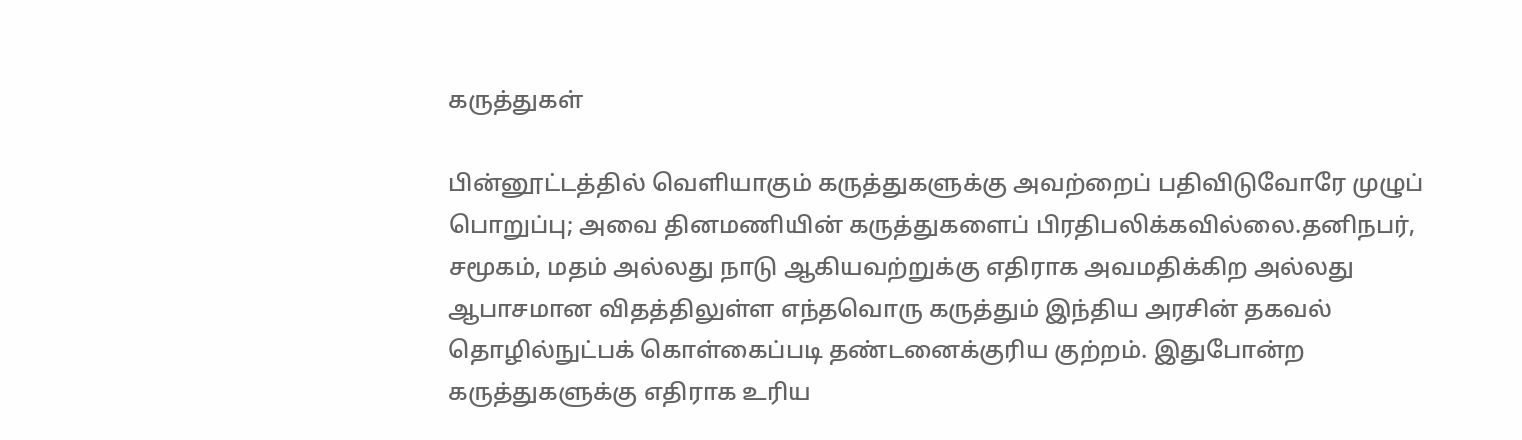கருத்துகள்

பின்னூட்டத்தில் வெளியாகும் கருத்துகளுக்கு அவற்றைப் பதிவிடுவோரே முழுப் பொறுப்பு; அவை தினமணியின் கருத்துகளைப் பிரதிபலிக்கவில்லை.தனிநபர், சமூகம், மதம் அல்லது நாடு ஆகியவற்றுக்கு எதிராக அவமதிக்கிற அல்லது ஆபாசமான விதத்திலுள்ள எந்தவொரு கருத்தும் இந்திய அரசின் தகவல் தொழில்நுட்பக் கொள்கைப்படி தண்டனைக்குரிய குற்றம். இதுபோன்ற கருத்துகளுக்கு எதிராக உரிய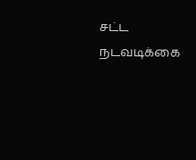சட்ட நடவடிக்கை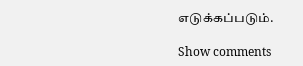எடுக்கப்படும்.

Show comments